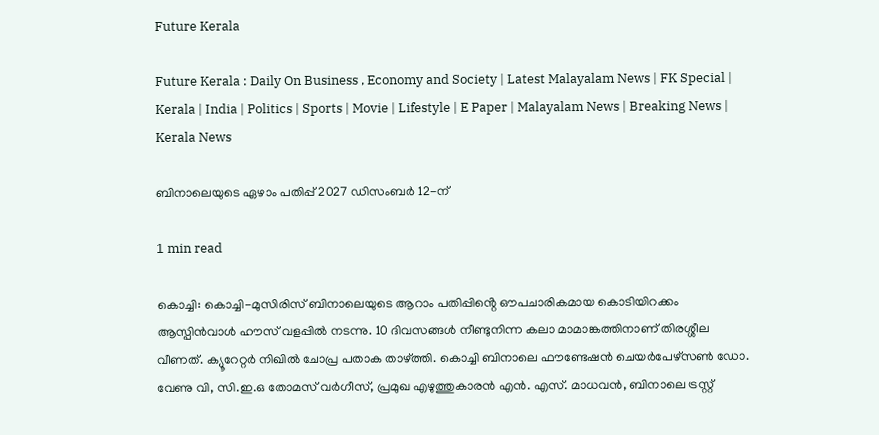Future Kerala

Future Kerala : Daily On Business , Economy and Society | Latest Malayalam News | FK Special | Kerala | India | Politics | Sports | Movie | Lifestyle | E Paper | Malayalam News | Breaking News | Kerala News

ബിനാലെയുടെ ഏഴാം പതിപ്പ് 2027 ഡിസംബർ 12-ന്

1 min read

കൊച്ചി: കൊച്ചി-മുസിരിസ് ബിനാലെയുടെ ആറാം പതിപ്പിൻ്റെ ഔപചാരികമായ കൊടിയിറക്കം ആസ്പിൻവാൾ ഹൗസ് വളപ്പിൽ നടന്നു. 10 ദിവസങ്ങൾ നീണ്ടുനിന്ന കലാ മാമാങ്കത്തിനാണ് തിരശ്ശീല വീണത്. ക്യൂറേറ്റർ നിഖിൽ ചോപ്ര പതാക താഴ്ത്തി. കൊച്ചി ബിനാലെ ഫൗണ്ടേഷൻ ചെയർപേഴ്സൺ ഡോ. വേണു വി, സി.ഇ.ഒ തോമസ് വർഗീസ്, പ്രമുഖ എഴുത്തുകാരൻ എൻ. എസ്. മാധവൻ, ബിനാലെ ട്രസ്റ്റ്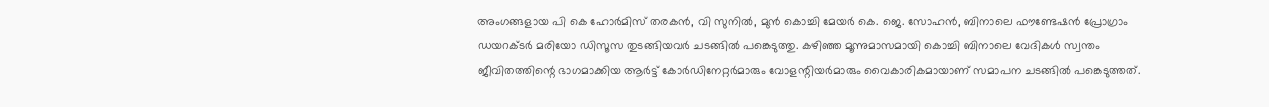അംഗങ്ങളായ പി കെ ഹോർമിസ് തരകൻ, വി സുനിൽ, മുൻ കൊച്ചി മേയർ കെ. ജെ. സോഹൻ, ബിനാലെ ഫൗണ്ടേഷൻ പ്രോഗ്രാം ഡയറക്ടർ മരിയോ ഡിസൂസ തുടങ്ങിയവർ ചടങ്ങിൽ പങ്കെടുത്തു. കഴിഞ്ഞ മൂന്നുമാസമായി കൊച്ചി ബിനാലെ വേദികൾ സ്വന്തം ജീവിതത്തിന്റെ ഭാഗമാക്കിയ ആർട്ട് കോർഡിനേറ്റർമാരും വോളന്റിയർമാരും വൈകാരികമായാണ് സമാപന ചടങ്ങിൽ പങ്കെടുത്തത്.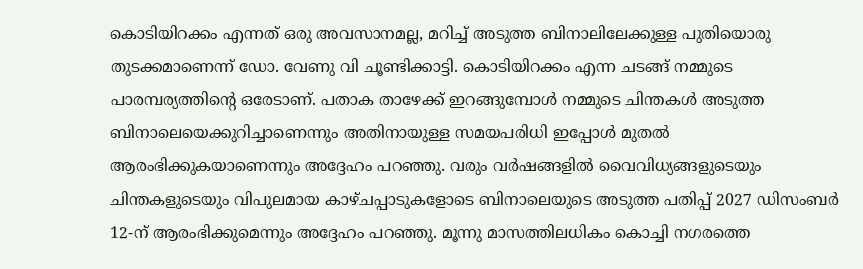കൊടിയിറക്കം എന്നത് ഒരു അവസാനമല്ല, മറിച്ച് അടുത്ത ബിനാലിലേക്കുള്ള പുതിയൊരു തുടക്കമാണെന്ന് ഡോ. വേണു വി ചൂണ്ടിക്കാട്ടി. കൊടിയിറക്കം എന്ന ചടങ്ങ് നമ്മുടെ പാരമ്പര്യത്തിന്റെ ഒരേടാണ്. പതാക താഴേക്ക് ഇറങ്ങുമ്പോൾ നമ്മുടെ ചിന്തകൾ അടുത്ത ബിനാലെയെക്കുറിച്ചാണെന്നും അതിനായുള്ള സമയപരിധി ഇപ്പോൾ മുതൽ ആരംഭിക്കുകയാണെന്നും അദ്ദേഹം പറഞ്ഞു. വരും വർഷങ്ങളിൽ വൈവിധ്യങ്ങളുടെയും ചിന്തകളുടെയും വിപുലമായ കാഴ്ചപ്പാടുകളോടെ ബിനാലെയുടെ അടുത്ത പതിപ്പ് 2027 ഡിസംബർ 12-ന് ആരംഭിക്കുമെന്നും അദ്ദേഹം പറഞ്ഞു. മൂന്നു മാസത്തിലധികം കൊച്ചി നഗരത്തെ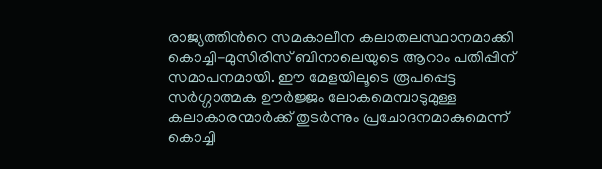രാജ്യത്തിൻറെ സമകാലീന കലാതലസ്ഥാനമാക്കി കൊച്ചി-മുസിരിസ് ബിനാലെയുടെ ആറാം പതിപ്പിന് സമാപനമായി. ഈ മേളയിലൂടെ രൂപപ്പെട്ട സർഗ്ഗാത്മക ഊർജ്ജം ലോകമെമ്പാടുമുള്ള കലാകാരന്മാർക്ക് തുടർന്നും പ്രചോദനമാകുമെന്ന് കൊച്ചി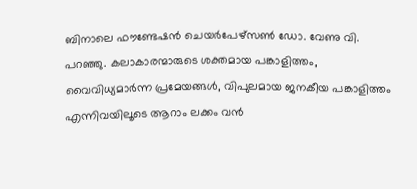ബിനാലെ ഫൗണ്ടേഷൻ ചെയർപേഴ്സൺ ഡോ. വേണു വി. പറഞ്ഞു. കലാകാരന്മാരുടെ ശക്തമായ പങ്കാളിത്തം, വൈവിധ്യമാർന്ന പ്രമേയങ്ങൾ, വിപുലമായ ജനകീയ പങ്കാളിത്തം എന്നിവയിലൂടെ ആറാം ലക്കം വൻ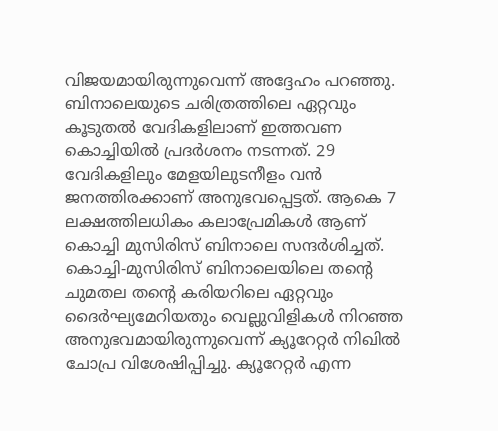വിജയമായിരുന്നുവെന്ന് അദ്ദേഹം പറഞ്ഞു. ബിനാലെയുടെ ചരിത്രത്തിലെ ഏറ്റവും കൂടുതൽ വേദികളിലാണ് ഇത്തവണ കൊച്ചിയിൽ പ്രദർശനം നടന്നത്. 29 വേദികളിലും മേളയിലുടനീളം വൻ ജനത്തിരക്കാണ് അനുഭവപ്പെട്ടത്. ആകെ 7 ലക്ഷത്തിലധികം കലാപ്രേമികൾ ആണ് കൊച്ചി മുസിരിസ് ബിനാലെ സന്ദർശിച്ചത്. കൊച്ചി-മുസിരിസ് ബിനാലെയിലെ തന്റെ ചുമതല തന്റെ കരിയറിലെ ഏറ്റവും ദൈർഘ്യമേറിയതും വെല്ലുവിളികൾ നിറഞ്ഞ അനുഭവമായിരുന്നുവെന്ന് ക്യൂറേറ്റർ നിഖിൽ ചോപ്ര വിശേഷിപ്പിച്ചു. ക്യൂറേറ്റർ എന്ന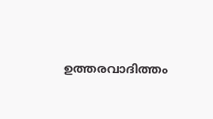ഉത്തരവാദിത്തം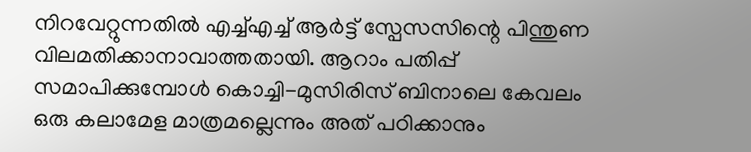നിറവേറ്റുന്നതിൽ എച്ച്എച്ച് ആർട്ട് സ്പേസസിന്റെ പിന്തുണ വിലമതിക്കാനാവാത്തതായി. ആറാം പതിപ്പ് സമാപിക്കുമ്പോൾ കൊച്ചി-മുസിരിസ് ബിനാലെ കേവലം ഒരു കലാമേള മാത്രമല്ലെന്നും അത് പഠിക്കാനും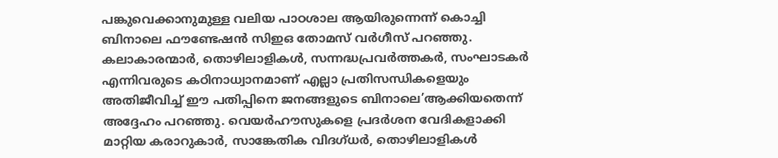പങ്കുവെക്കാനുമുള്ള വലിയ പാഠശാല ആയിരുന്നെന്ന് കൊച്ചി ബിനാലെ ഫൗണ്ടേഷൻ സിഇഒ തോമസ് വർഗീസ് പറഞ്ഞു. കലാകാരന്മാർ, തൊഴിലാളികൾ, സന്നദ്ധപ്രവർത്തകർ, സംഘാടകർ എന്നിവരുടെ കഠിനാധ്വാനമാണ് എല്ലാ പ്രതിസന്ധികളെയും അതിജീവിച്ച് ഈ പതിപ്പിനെ ജനങ്ങളുടെ ബിനാലെ’ആക്കിയതെന്ന് അദ്ദേഹം പറഞ്ഞു. വെയർഹൗസുകളെ പ്രദർശന വേദികളാക്കി മാറ്റിയ കരാറുകാർ, സാങ്കേതിക വിദഗ്ധർ, തൊഴിലാളികൾ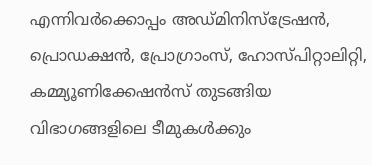എന്നിവർക്കൊപ്പം അഡ്മിനിസ്ട്രേഷൻ, പ്രൊഡക്ഷൻ, പ്രോഗ്രാംസ്, ഹോസ്പിറ്റാലിറ്റി, കമ്മ്യൂണിക്കേഷൻസ് തുടങ്ങിയ വിഭാഗങ്ങളിലെ ടീമുകൾക്കും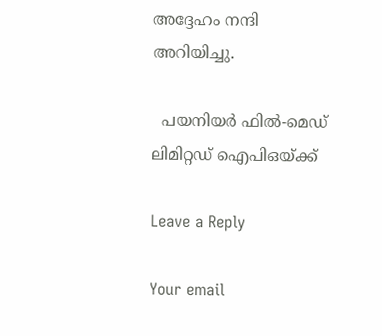അദ്ദേഹം നന്ദി അറിയിച്ചു.

  പയനിയര്‍ ഫില്‍-മെഡ് ലിമിറ്റഡ് ഐപിഒയ്ക്ക്

Leave a Reply

Your email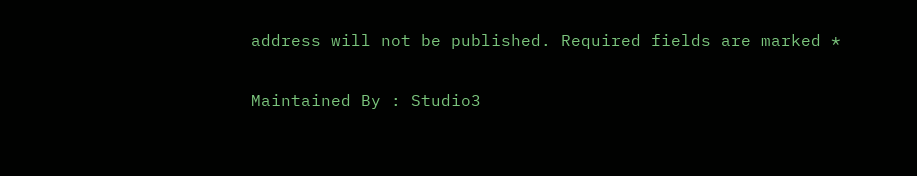address will not be published. Required fields are marked *

Maintained By : Studio3